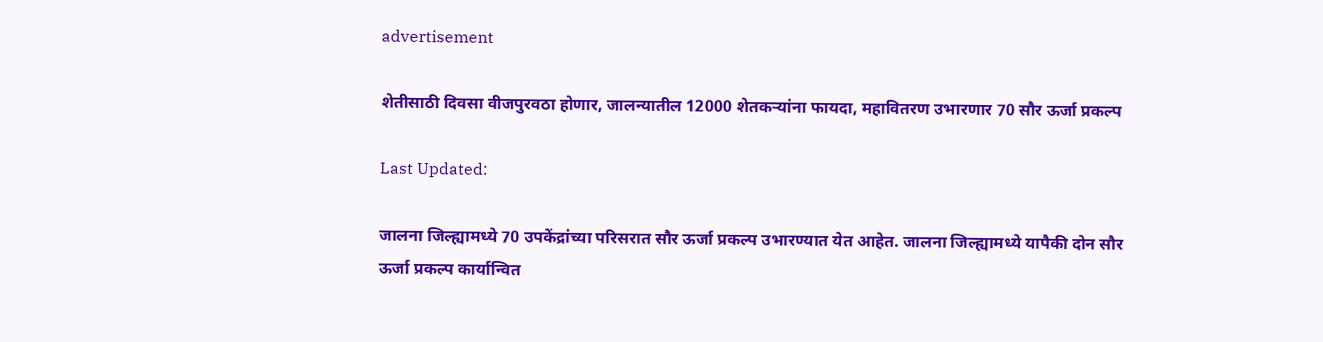advertisement

शेतीसाठी दिवसा वीजपुरवठा होणार, जालन्यातील 12000 शेतकऱ्यांना फायदा, महावितरण उभारणार 70 सौर ऊर्जा प्रकल्प

Last Updated:

जालना जिल्ह्यामध्ये 70 उपकेंद्रांच्या परिसरात सौर ऊर्जा प्रकल्प उभारण्यात येत आहेत. जालना जिल्ह्यामध्ये यापैकी दोन सौर ऊर्जा प्रकल्प कार्यान्वित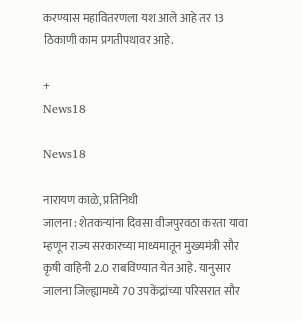करण्यास महावितरणला यश आले आहे तर 13 ठिकाणी काम प्रगतीपथावर आहे.

+
News18

News18

नारायण काळे, प्रतिनिधी
जालना : शेतकऱ्यांना दिवसा वीजपुरवठा करता यावा म्हणून राज्य सरकारच्या माध्यमातून मुख्यमंत्री सौर कृषी वाहिनी 2.0 राबविण्यात येत आहे. यानुसार जालना जिल्ह्यामध्ये 70 उपकेंद्रांच्या परिसरात सौर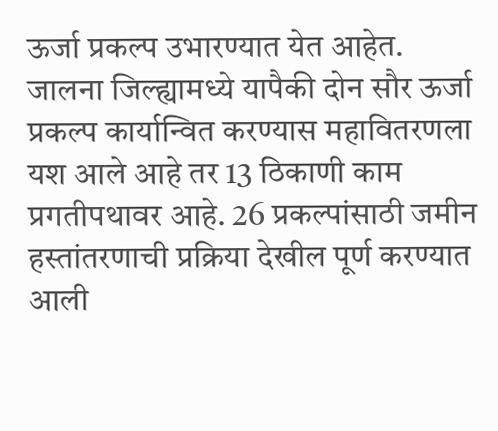ऊर्जा प्रकल्प उभारण्यात येत आहेत. जालना जिल्ह्यामध्ये यापैकी दोन सौर ऊर्जा प्रकल्प कार्यान्वित करण्यास महावितरणला यश आले आहे तर 13 ठिकाणी काम प्रगतीपथावर आहे. 26 प्रकल्पांसाठी जमीन हस्तांतरणाची प्रक्रिया देखील पूर्ण करण्यात आली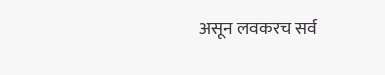असून लवकरच सर्व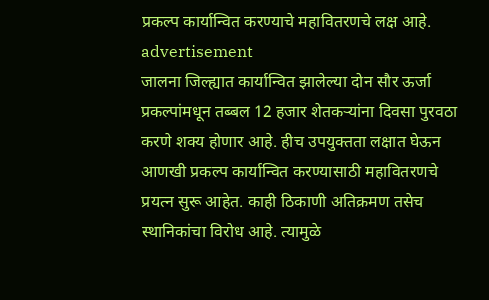प्रकल्प कार्यान्वित करण्याचे महावितरणचे लक्ष आहे.
advertisement
जालना जिल्ह्यात कार्यान्वित झालेल्या दोन सौर ऊर्जा प्रकल्पांमधून तब्बल 12 हजार शेतकऱ्यांना दिवसा पुरवठा करणे शक्य होणार आहे. हीच उपयुक्तता लक्षात घेऊन आणखी प्रकल्प कार्यान्वित करण्यासाठी महावितरणचे प्रयत्न सुरू आहेत. काही ठिकाणी अतिक्रमण तसेच स्थानिकांचा विरोध आहे. त्यामुळे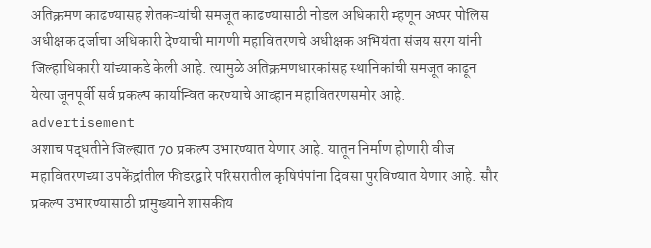अतिक्रमण काढण्यासह शेतकऱ्यांची समजूत काढण्यासाठी नोडल अधिकारी म्हणून अप्पर पोलिस अधीक्षक दर्जाचा अधिकारी देण्याची मागणी महावितरणचे अधीक्षक अभियंता संजय सरग यांनी जिल्हाधिकारी यांच्याकडे केली आहे. त्यामुळे अतिक्रमणधारकांसह स्थानिकांची समजूत काढून येत्या जूनपूर्वी सर्व प्रकल्प कार्यान्वित करण्याचे आव्हान महावितरणसमोर आहे.
advertisement
अशाच पद्धतीने जिल्ह्यात 70 प्रकल्प उभारण्यात येणार आहे. यातून निर्माण होणारी वीज महावितरणच्या उपकेंद्रांतील फीडरद्वारे परिसरातील कृषिपंपांना दिवसा पुरविण्यात येणार आहे. सौर प्रकल्प उभारण्यासाठी प्रामुख्याने शासकीय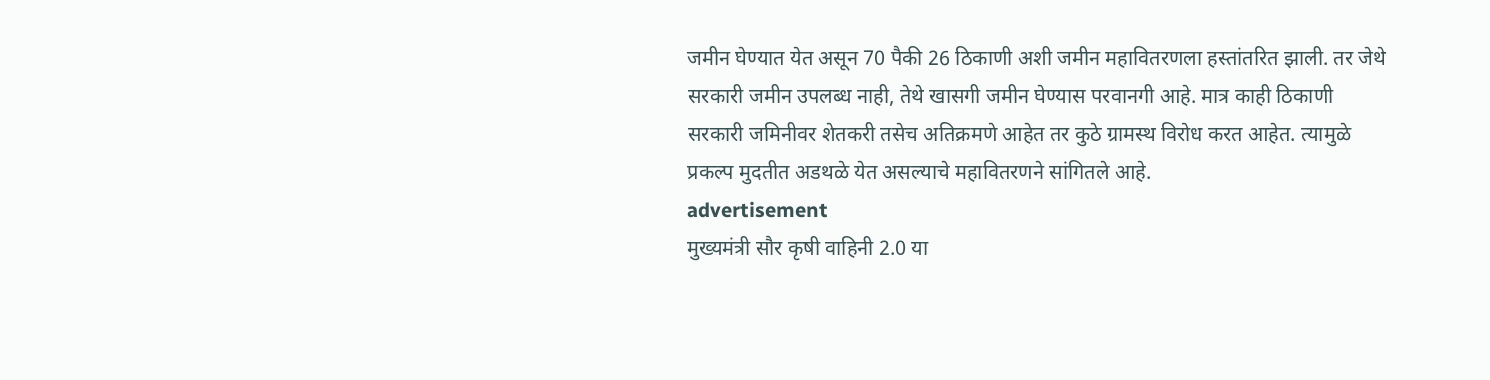जमीन घेण्यात येत असून 70 पैकी 26 ठिकाणी अशी जमीन महावितरणला हस्तांतरित झाली. तर जेथे सरकारी जमीन उपलब्ध नाही, तेथे खासगी जमीन घेण्यास परवानगी आहे. मात्र काही ठिकाणी सरकारी जमिनीवर शेतकरी तसेच अतिक्रमणे आहेत तर कुठे ग्रामस्थ विरोध करत आहेत. त्यामुळे प्रकल्प मुदतीत अडथळे येत असल्याचे महावितरणने सांगितले आहे.
advertisement
मुख्यमंत्री सौर कृषी वाहिनी 2.0 या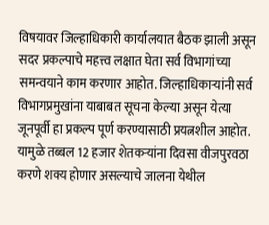विषयावर जिल्हाधिकारी कार्यालयात बैठक झाली असून सदर प्रकल्पाचे महत्त्व लक्षात घेता सर्व विभागांच्या समन्वयाने काम करणार आहोत. जिल्हाधिकाऱ्यांनी सर्व विभागप्रमुखांना याबाबत सूचना केल्या असून येत्या जूनपूर्वी हा प्रकल्प पूर्ण करण्यासाठी प्रयत्नशील आहोत. यामुळे तब्बल 12 हजार शेतकऱ्यांना दिवसा वीजपुरवठा करणे शक्य होणार असल्याचे जालना येथील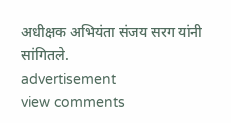अधीक्षक अभियंता संजय सरग यांनी सांगितले.
advertisement
view comments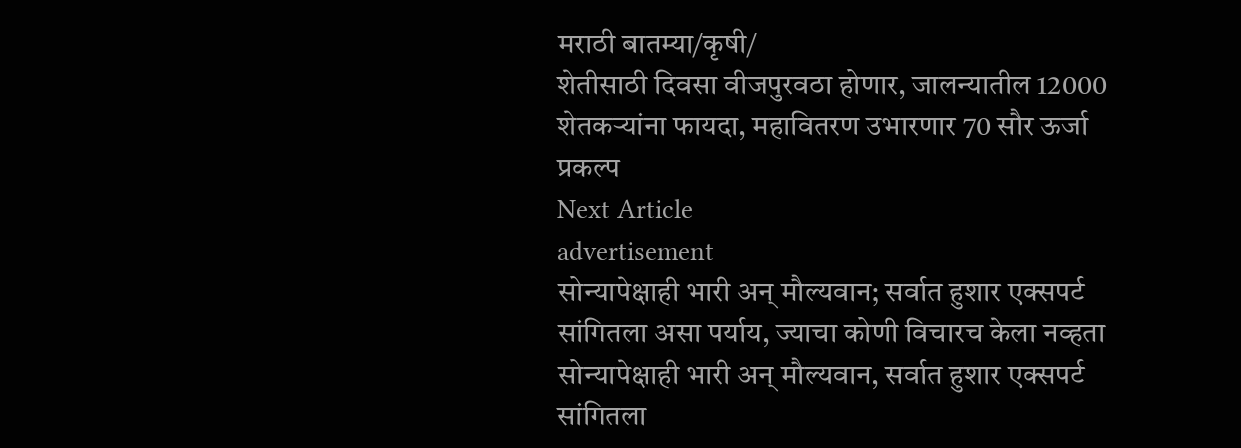मराठी बातम्या/कृषी/
शेतीसाठी दिवसा वीजपुरवठा होणार, जालन्यातील 12000 शेतकऱ्यांना फायदा, महावितरण उभारणार 70 सौर ऊर्जा प्रकल्प
Next Article
advertisement
सोन्यापेक्षाही भारी अन् मौल्यवान; सर्वात हुशार एक्सपर्ट सांगितला असा पर्याय, ज्याचा कोणी विचारच केला नव्हता
सोन्यापेक्षाही भारी अन् मौल्यवान, सर्वात हुशार एक्सपर्ट सांगितला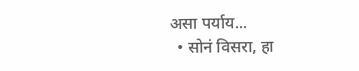असा पर्याय...
  • सोनं विसरा, हा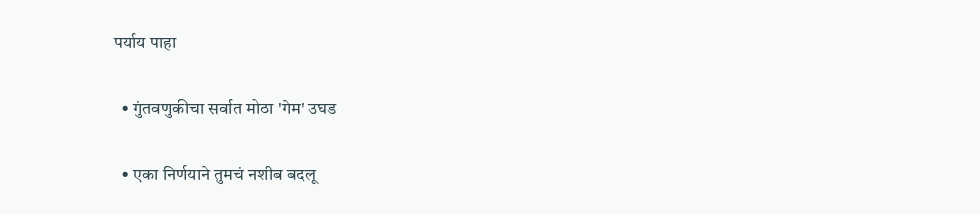पर्याय पाहा

  • गुंतवणुकीचा सर्वात मोठा 'गेम' उघड

  • एका निर्णयाने तुमचं नशीब बदलू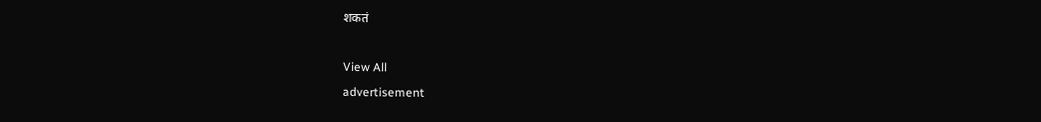शकतं

View All
advertisement